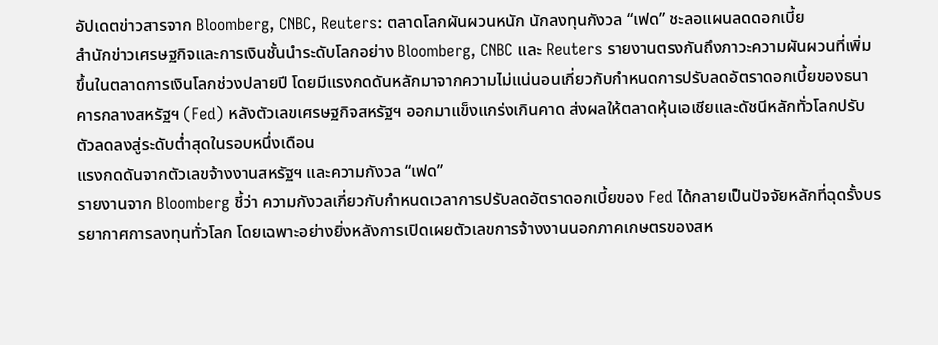อัปเดตข่าวสารจาก Bloomberg, CNBC, Reuters: ตลาดโลกผันผวนหนัก นักลงทุนกังวล “เฟด” ชะลอแผนลดดอกเบี้ย
สำนักข่าวเศรษฐกิจและการเงินชั้นนำระดับโลกอย่าง Bloomberg, CNBC และ Reuters รายงานตรงกันถึงภาวะความผันผวนที่เพิ่มขึ้นในตลาดการเงินโลกช่วงปลายปี โดยมีแรงกดดันหลักมาจากความไม่แน่นอนเกี่ยวกับกำหนดการปรับลดอัตราดอกเบี้ยของธนาคารกลางสหรัฐฯ (Fed) หลังตัวเลขเศรษฐกิจสหรัฐฯ ออกมาแข็งแกร่งเกินคาด ส่งผลให้ตลาดหุ้นเอเชียและดัชนีหลักทั่วโลกปรับตัวลดลงสู่ระดับต่ำสุดในรอบหนึ่งเดือน
แรงกดดันจากตัวเลขจ้างงานสหรัฐฯ และความกังวล “เฟด”
รายงานจาก Bloomberg ชี้ว่า ความกังวลเกี่ยวกับกำหนดเวลาการปรับลดอัตราดอกเบี้ยของ Fed ได้กลายเป็นปัจจัยหลักที่ฉุดรั้งบรรยากาศการลงทุนทั่วโลก โดยเฉพาะอย่างยิ่งหลังการเปิดเผยตัวเลขการจ้างงานนอกภาคเกษตรของสห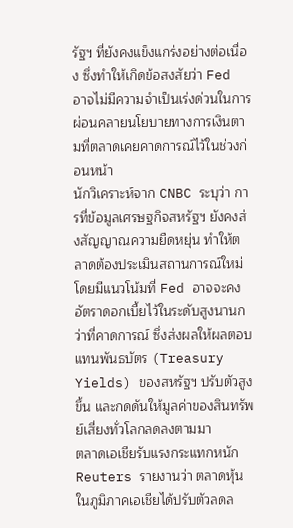รัฐฯ ที่ยังคงแข็งแกร่งอย่างต่อเนื่อง ซึ่งทำให้เกิดข้อสงสัยว่า Fed อาจไม่มีความจำเป็นเร่งด่วนในการผ่อนคลายนโยบายทางการเงินตามที่ตลาดเคยคาดการณ์ไว้ในช่วงก่อนหน้า
นักวิเคราะห์จาก CNBC ระบุว่า การที่ข้อมูลเศรษฐกิจสหรัฐฯ ยังคงส่งสัญญาณความยืดหยุ่น ทำให้ตลาดต้องประเมินสถานการณ์ใหม่ โดยมีแนวโน้มที่ Fed อาจจะคงอัตราดอกเบี้ยไว้ในระดับสูงนานกว่าที่คาดการณ์ ซึ่งส่งผลให้ผลตอบแทนพันธบัตร (Treasury Yields) ของสหรัฐฯ ปรับตัวสูงขึ้น และกดดันให้มูลค่าของสินทรัพย์เสี่ยงทั่วโลกลดลงตามมา
ตลาดเอเชียรับแรงกระแทกหนัก
Reuters รายงานว่า ตลาดหุ้นในภูมิภาคเอเชียได้ปรับตัวลดล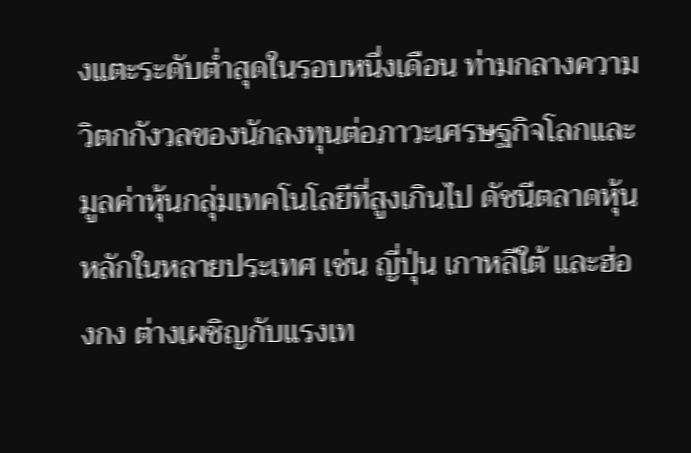งแตะระดับต่ำสุดในรอบหนึ่งเดือน ท่ามกลางความวิตกกังวลของนักลงทุนต่อภาวะเศรษฐกิจโลกและมูลค่าหุ้นกลุ่มเทคโนโลยีที่สูงเกินไป ดัชนีตลาดหุ้นหลักในหลายประเทศ เช่น ญี่ปุ่น เกาหลีใต้ และฮ่องกง ต่างเผชิญกับแรงเท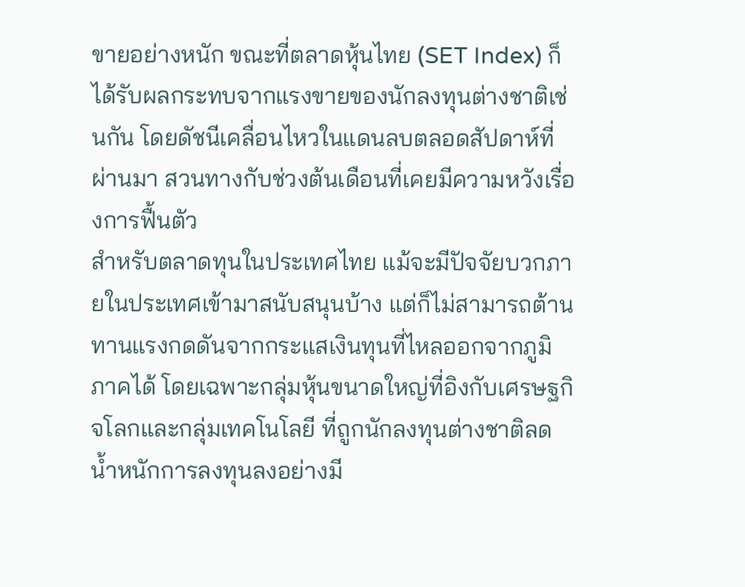ขายอย่างหนัก ขณะที่ตลาดหุ้นไทย (SET Index) ก็ได้รับผลกระทบจากแรงขายของนักลงทุนต่างชาติเช่นกัน โดยดัชนีเคลื่อนไหวในแดนลบตลอดสัปดาห์ที่ผ่านมา สวนทางกับช่วงต้นเดือนที่เคยมีความหวังเรื่องการฟื้นตัว
สำหรับตลาดทุนในประเทศไทย แม้จะมีปัจจัยบวกภายในประเทศเข้ามาสนับสนุนบ้าง แต่ก็ไม่สามารถต้านทานแรงกดดันจากกระแสเงินทุนที่ไหลออกจากภูมิภาคได้ โดยเฉพาะกลุ่มหุ้นขนาดใหญ่ที่อิงกับเศรษฐกิจโลกและกลุ่มเทคโนโลยี ที่ถูกนักลงทุนต่างชาติลดน้ำหนักการลงทุนลงอย่างมี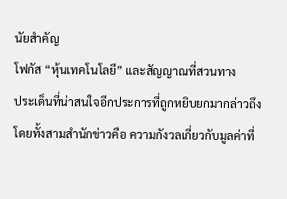นัยสำคัญ
โฟกัส “หุ้นเทคโนโลยี” และสัญญาณที่สวนทาง
ประเด็นที่น่าสนใจอีกประการที่ถูกหยิบยกมากล่าวถึงโดยทั้งสามสำนักข่าวคือ ความกังวลเกี่ยวกับมูลค่าที่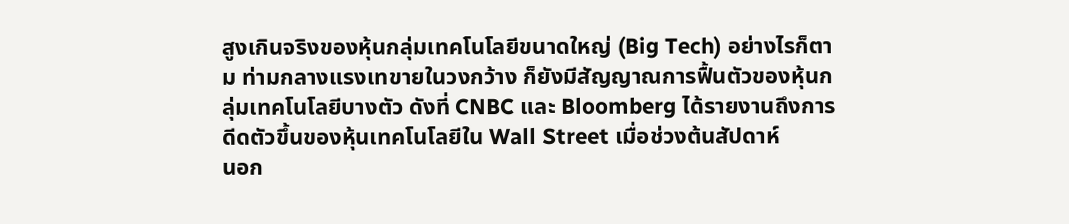สูงเกินจริงของหุ้นกลุ่มเทคโนโลยีขนาดใหญ่ (Big Tech) อย่างไรก็ตาม ท่ามกลางแรงเทขายในวงกว้าง ก็ยังมีสัญญาณการฟื้นตัวของหุ้นกลุ่มเทคโนโลยีบางตัว ดังที่ CNBC และ Bloomberg ได้รายงานถึงการดีดตัวขึ้นของหุ้นเทคโนโลยีใน Wall Street เมื่อช่วงต้นสัปดาห์
นอก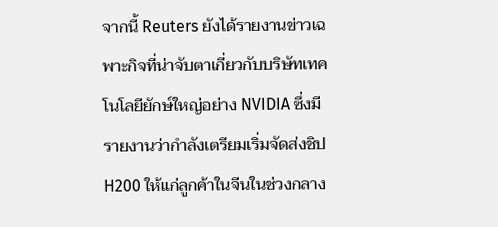จากนี้ Reuters ยังได้รายงานข่าวเฉพาะกิจที่น่าจับตาเกี่ยวกับบริษัทเทคโนโลยียักษ์ใหญ่อย่าง NVIDIA ซึ่งมีรายงานว่ากำลังเตรียมเริ่มจัดส่งชิป H200 ให้แก่ลูกค้าในจีนในช่วงกลาง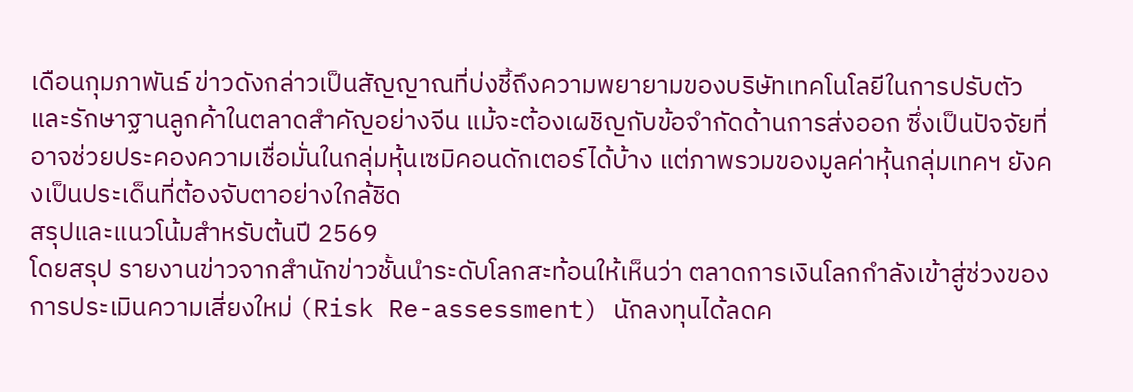เดือนกุมภาพันธ์ ข่าวดังกล่าวเป็นสัญญาณที่บ่งชี้ถึงความพยายามของบริษัทเทคโนโลยีในการปรับตัวและรักษาฐานลูกค้าในตลาดสำคัญอย่างจีน แม้จะต้องเผชิญกับข้อจำกัดด้านการส่งออก ซึ่งเป็นปัจจัยที่อาจช่วยประคองความเชื่อมั่นในกลุ่มหุ้นเซมิคอนดักเตอร์ได้บ้าง แต่ภาพรวมของมูลค่าหุ้นกลุ่มเทคฯ ยังคงเป็นประเด็นที่ต้องจับตาอย่างใกล้ชิด
สรุปและแนวโน้มสำหรับต้นปี 2569
โดยสรุป รายงานข่าวจากสำนักข่าวชั้นนำระดับโลกสะท้อนให้เห็นว่า ตลาดการเงินโลกกำลังเข้าสู่ช่วงของการประเมินความเสี่ยงใหม่ (Risk Re-assessment) นักลงทุนได้ลดค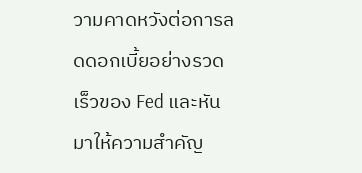วามคาดหวังต่อการลดดอกเบี้ยอย่างรวดเร็วของ Fed และหันมาให้ความสำคัญ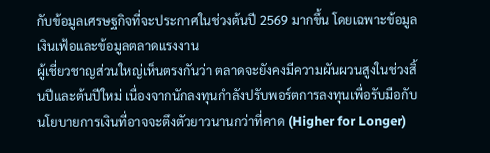กับข้อมูลเศรษฐกิจที่จะประกาศในช่วงต้นปี 2569 มากขึ้น โดยเฉพาะข้อมูลเงินเฟ้อและข้อมูลตลาดแรงงาน
ผู้เชี่ยวชาญส่วนใหญ่เห็นตรงกันว่า ตลาดจะยังคงมีความผันผวนสูงในช่วงสิ้นปีและต้นปีใหม่ เนื่องจากนักลงทุนกำลังปรับพอร์ตการลงทุนเพื่อรับมือกับนโยบายการเงินที่อาจจะตึงตัวยาวนานกว่าที่คาด (Higher for Longer)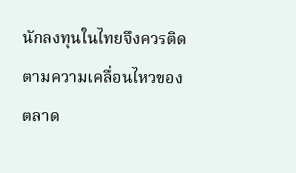นักลงทุนในไทยจึงควรติดตามความเคลื่อนไหวของตลาด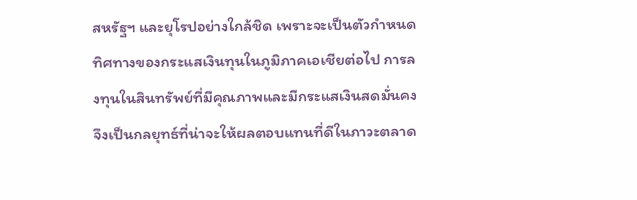สหรัฐฯ และยุโรปอย่างใกล้ชิด เพราะจะเป็นตัวกำหนดทิศทางของกระแสเงินทุนในภูมิภาคเอเชียต่อไป การลงทุนในสินทรัพย์ที่มีคุณภาพและมีกระแสเงินสดมั่นคงจึงเป็นกลยุทธ์ที่น่าจะให้ผลตอบแทนที่ดีในภาวะตลาด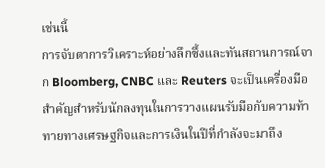เช่นนี้
การจับตาการวิเคราะห์อย่างลึกซึ้งและทันสถานการณ์จาก Bloomberg, CNBC และ Reuters จะเป็นเครื่องมือสำคัญสำหรับนักลงทุนในการวางแผนรับมือกับความท้าทายทางเศรษฐกิจและการเงินในปีที่กำลังจะมาถึง